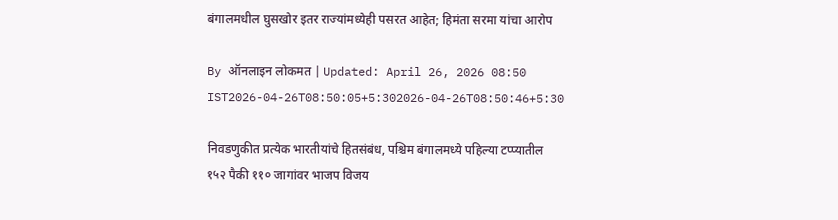बंगालमधील घुसखोर इतर राज्यांमध्येही पसरत आहेत; हिमंता सरमा यांचा आरोप

By ऑनलाइन लोकमत | Updated: April 26, 2026 08:50 IST2026-04-26T08:50:05+5:302026-04-26T08:50:46+5:30

निवडणुकीत प्रत्येक भारतीयांचे हितसंबंध, पश्चिम बंगालमध्ये पहिल्या टप्प्यातील १५२ पैकी ११० जागांवर भाजप विजय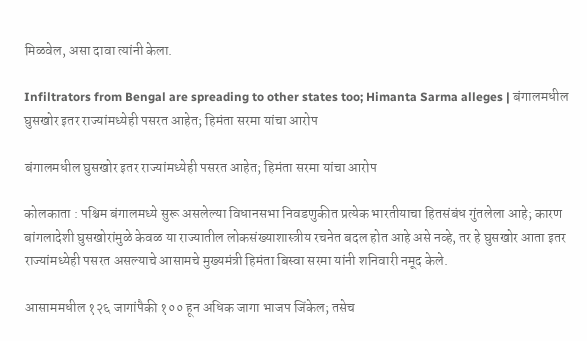मिळवेल, असा दावा त्यांनी केला.

Infiltrators from Bengal are spreading to other states too; Himanta Sarma alleges | बंगालमधील घुसखोर इतर राज्यांमध्येही पसरत आहेत; हिमंता सरमा यांचा आरोप

बंगालमधील घुसखोर इतर राज्यांमध्येही पसरत आहेत; हिमंता सरमा यांचा आरोप

कोलकाता : पश्चिम बंगालमध्ये सुरू असलेल्या विधानसभा निवडणुकीत प्रत्येक भारतीयाचा हितसंबंध गुंतलेला आहे; कारण बांगलादेशी घुसखोरांमुळे केवळ या राज्यातील लोकसंख्याशास्त्रीय रचनेत बदल होत आहे असे नव्हे, तर हे घुसखोर आता इतर राज्यांमध्येही पसरत असल्याचे आसामचे मुख्यमंत्री हिमंता बिस्वा सरमा यांनी शनिवारी नमूद केले.

आसाममधील १२६ जागांपैकी १०० हून अधिक जागा भाजप जिंकेल; तसेच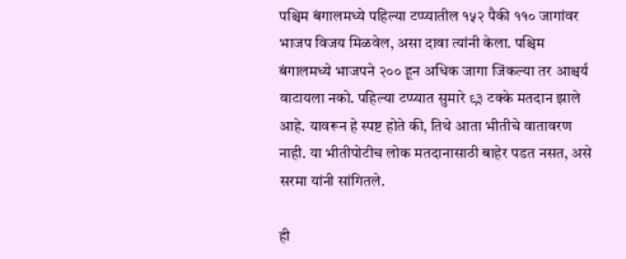पश्चिम बंगालमध्ये पहिल्या टप्प्यातील १५२ पैकी ११० जागांवर भाजप विजय मिळवेल, असा दावा त्यांनी केला. पश्चिम बंगालमध्ये भाजपने २०० हून अधिक जागा जिंकल्या तर आश्चर्य वाटायला नको. पहिल्या टप्प्यात सुमारे ९३ टक्के मतदान झाले आहे. यावरून हे स्पष्ट होते की, तिथे आता भीतीचे वातावरण नाही. या भीतीपोटीच लोक मतदानासाठी बाहेर पडत नसत, असे सरमा यांनी सांगितले.

ही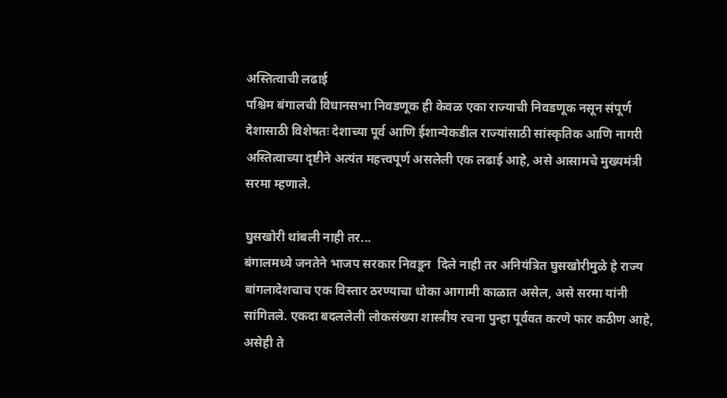अस्तित्वाची लढाई
पश्चिम बंगालची विधानसभा निवडणूक ही केवळ एका राज्याची निवडणूक नसून संपूर्ण देशासाठी विशेषतः देशाच्या पूर्व आणि ईशान्येकडील राज्यांसाठी सांस्कृतिक आणि नागरी अस्तित्वाच्या दृष्टीने अत्यंत महत्त्वपूर्ण असलेली एक लढाई आहे, असे आसामचे मुख्यमंत्री सरमा म्हणाले.

घुसखोरी थांबली नाही तर...
बंगालमध्ये जनतेने भाजप सरकार निवडून  दिले नाही तर अनियंत्रित घुसखोरीमुळे हे राज्य बांगलादेशचाच एक विस्तार ठरण्याचा धोका आगामी काळात असेल, असे सरमा यांनी सांगितले. एकदा बदललेली लोकसंख्या शास्त्रीय रचना पुन्हा पूर्ववत करणे फार कठीण आहे, असेही ते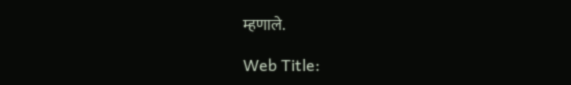म्हणाले.

Web Title: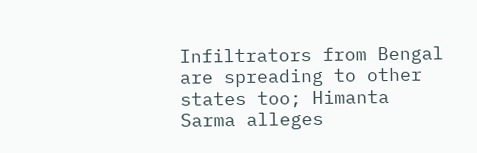Infiltrators from Bengal are spreading to other states too; Himanta Sarma alleges